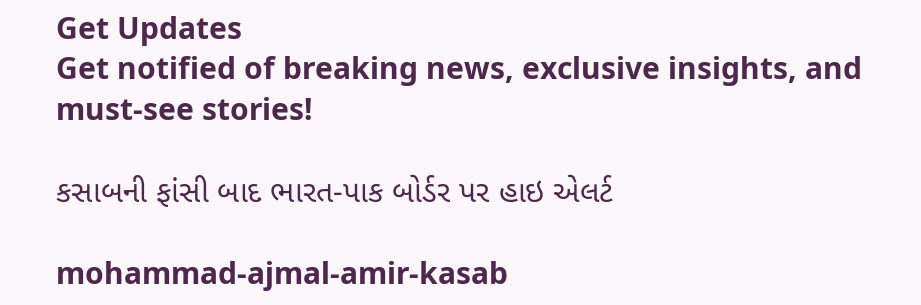Get Updates
Get notified of breaking news, exclusive insights, and must-see stories!

કસાબની ફાંસી બાદ ભારત-પાક બોર્ડર પર હાઇ એલર્ટ

mohammad-ajmal-amir-kasab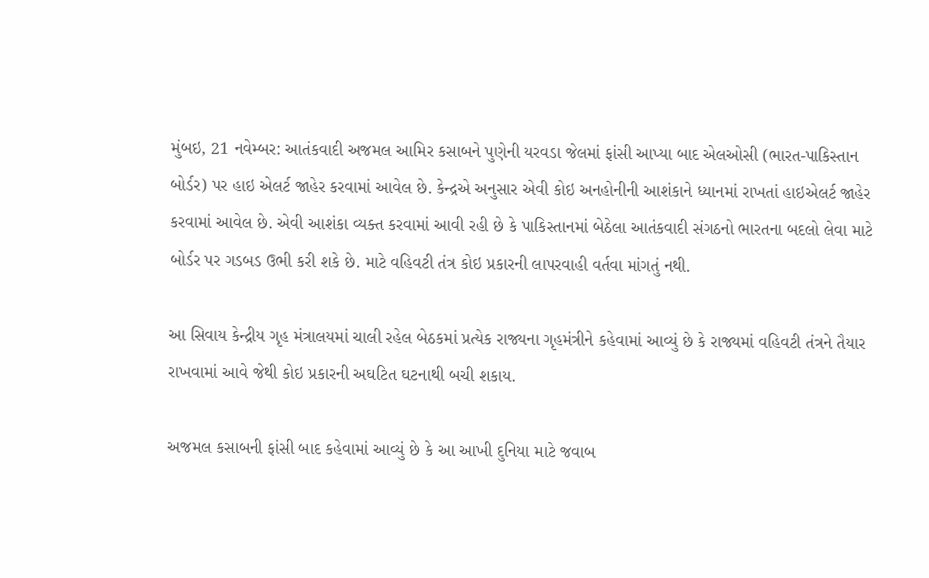મુંબઇ, 21 નવેમ્બર: આતંકવાદી અજમલ આમિર કસાબને પુણેની યરવડા જેલમાં ફાંસી આપ્યા બાદ એલઓસી (ભારત-પાકિસ્તાન બોર્ડર) પર હાઇ એલર્ટ જાહેર કરવામાં આવેલ છે. કેન્દ્રએ અનુસાર એવી કોઇ અનહોનીની આશંકાને ધ્યાનમાં રાખતાં હાઇએલર્ટ જાહેર કરવામાં આવેલ છે. એવી આશંકા વ્યક્ત કરવામાં આવી રહી છે કે પાકિસ્તાનમાં બેઠેલા આતંકવાદી સંગઠનો ભારતના બદલો લેવા માટે બોર્ડર પર ગડબડ ઉભી કરી શકે છે. માટે વહિવટી તંત્ર કોઇ પ્રકારની લાપરવાહી વર્તવા માંગતું નથી.

આ સિવાય કેન્દ્રીય ગૃહ મંત્રાલયમાં ચાલી રહેલ બેઠકમાં પ્રત્યેક રાજ્યના ગૃહમંત્રીને કહેવામાં આવ્યું છે કે રાજ્યમાં વહિવટી તંત્રને તૈયાર રાખવામાં આવે જેથી કોઇ પ્રકારની અઘટિત ઘટનાથી બચી શકાય.

અજમલ કસાબની ફાંસી બાદ કહેવામાં આવ્યું છે કે આ આખી દુનિયા માટે જવાબ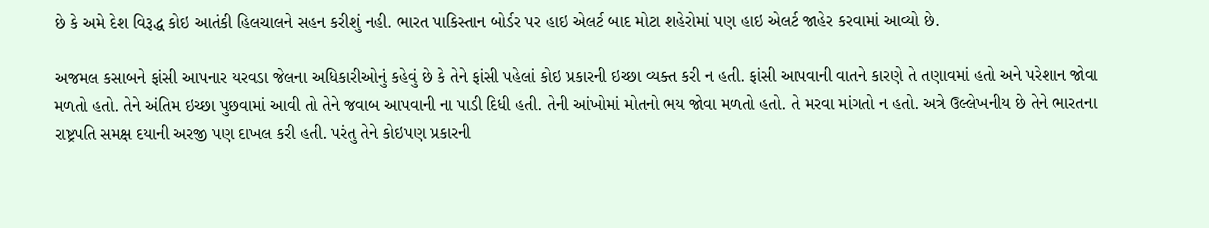છે કે અમે દેશ વિરૂદ્ધ કોઇ આતંકી હિલચાલને સહન કરીશું નહી. ભારત પાકિસ્તાન બોર્ડર પર હાઇ એલર્ટ બાદ મોટા શહેરોમાં પણ હાઇ એલર્ટ જાહેર કરવામાં આવ્યો છે.

અજમલ કસાબને ફાંસી આપનાર યરવડા જેલના અધિકારીઓનું કહેવું છે કે તેને ફાંસી પહેલાં કોઇ પ્રકારની ઇચ્છા વ્યક્ત કરી ન હતી. ફાંસી આપવાની વાતને કારણે તે તણાવમાં હતો અને પરેશાન જોવા મળતો હતો. તેને અંતિમ ઇચ્છા પુછવામાં આવી તો તેને જવાબ આપવાની ના પાડી દિધી હતી. તેની આંખોમાં મોતનો ભય જોવા મળતો હતો. તે મરવા માંગતો ન હતો. અત્રે ઉલ્લેખનીય છે તેને ભારતના રાષ્ટ્રપતિ સમક્ષ દયાની અરજી પણ દાખલ કરી હતી. પરંતુ તેને કોઇપણ પ્રકારની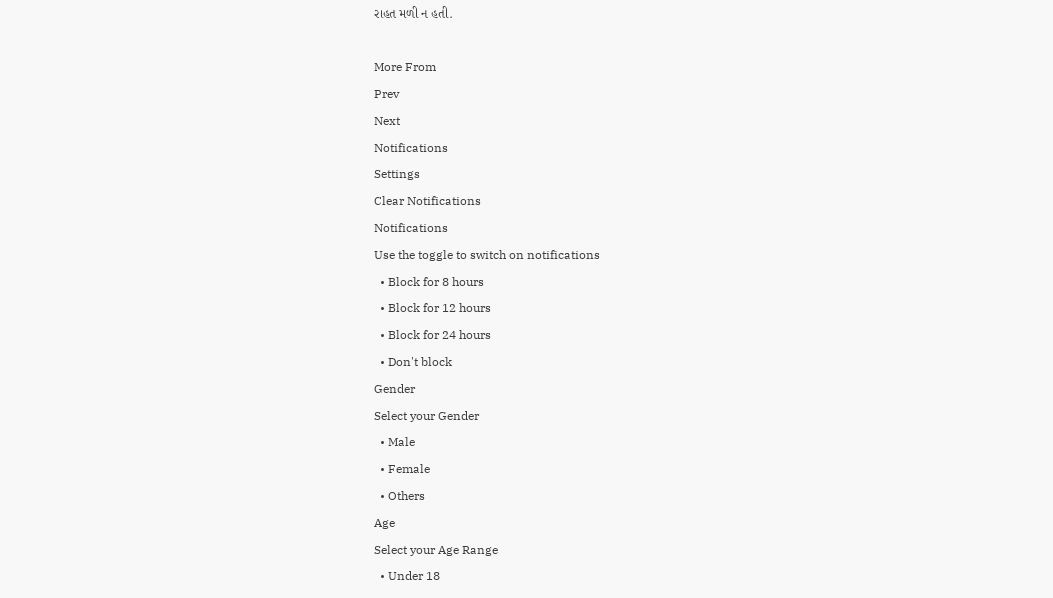રાહત મળી ન હતી.

More From
Prev
Next
Notifications
Settings
Clear Notifications
Notifications
Use the toggle to switch on notifications
  • Block for 8 hours
  • Block for 12 hours
  • Block for 24 hours
  • Don't block
Gender
Select your Gender
  • Male
  • Female
  • Others
Age
Select your Age Range
  • Under 18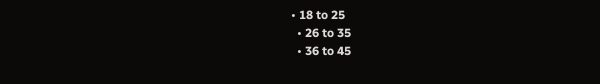• 18 to 25
  • 26 to 35
  • 36 to 45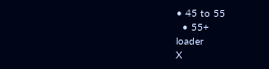• 45 to 55
  • 55+
loader
X